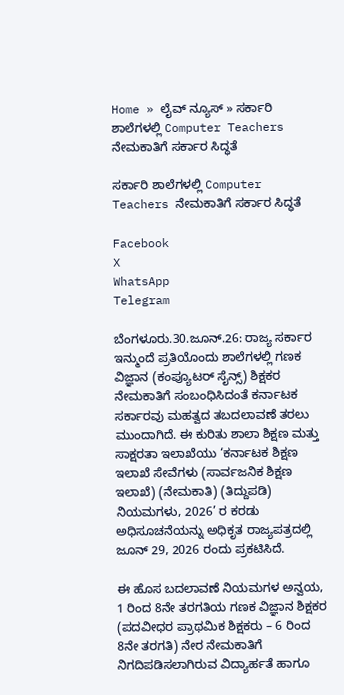Home » ಲೈವ್ ನ್ಯೂಸ್ » ಸರ್ಕಾರಿ ಶಾಲೆಗಳಲ್ಲಿ Computer Teachers ನೇಮಕಾತಿಗೆ ಸರ್ಕಾರ ಸಿದ್ಧತೆ

ಸರ್ಕಾರಿ ಶಾಲೆಗಳಲ್ಲಿ Computer Teachers ನೇಮಕಾತಿಗೆ ಸರ್ಕಾರ ಸಿದ್ಧತೆ

Facebook
X
WhatsApp
Telegram

ಬೆಂಗಳೂರು.30.ಜೂನ್.26: ರಾಜ್ಯ ಸರ್ಕಾರ ಇನ್ಮುಂದೆ ಪ್ರತಿಯೊಂದು ಶಾಲೆಗಳಲ್ಲಿ ಗಣಕ ವಿಜ್ಞಾನ (ಕಂಪ್ಯೂಟರ್ ಸೈನ್ಸ್) ಶಿಕ್ಷಕರ ನೇಮಕಾತಿಗೆ ಸಂಬಂಧಿಸಿದಂತೆ ಕರ್ನಾಟಕ ಸರ್ಕಾರವು ಮಹತ್ವದ ತಬದಲಾವಣೆ ತರಲು ಮುಂದಾಗಿದೆ. ಈ ಕುರಿತು ಶಾಲಾ ಶಿಕ್ಷಣ ಮತ್ತು ಸಾಕ್ಷರತಾ ಇಲಾಖೆಯು ‘ಕರ್ನಾಟಕ ಶಿಕ್ಷಣ ಇಲಾಖೆ ಸೇವೆಗಳು (ಸಾರ್ವಜನಿಕ ಶಿಕ್ಷಣ ಇಲಾಖೆ) (ನೇಮಕಾತಿ) (ತಿದ್ದುಪಡಿ) ನಿಯಮಗಳು, 2026’ ರ ಕರಡು ಅಧಿಸೂಚನೆಯನ್ನು ಅಧಿಕೃತ ರಾಜ್ಯಪತ್ರದಲ್ಲಿ ಜೂನ್ 29, 2026 ರಂದು ಪ್ರಕಟಿಸಿದೆ.

ಈ ಹೊಸ ಬದಲಾವಣೆ ನಿಯಮಗಳ ಅನ್ವಯ, 1 ರಿಂದ 8ನೇ ತರಗತಿಯ ಗಣಕ ವಿಜ್ಞಾನ ಶಿಕ್ಷಕರ (ಪದವೀಧರ ಪ್ರಾಥಮಿಕ ಶಿಕ್ಷಕರು – 6 ರಿಂದ 8ನೇ ತರಗತಿ) ನೇರ ನೇಮಕಾತಿಗೆ ನಿಗದಿಪಡಿಸಲಾಗಿರುವ ವಿದ್ಯಾರ್ಹತೆ ಹಾಗೂ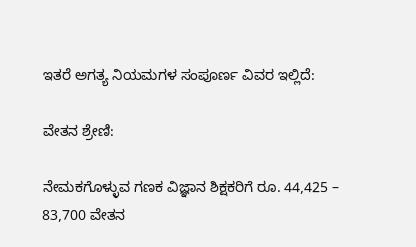ಇತರೆ ಅಗತ್ಯ ನಿಯಮಗಳ ಸಂಪೂರ್ಣ ವಿವರ ಇಲ್ಲಿದೆ:

ವೇತನ ಶ್ರೇಣಿ:

ನೇಮಕಗೊಳ್ಳುವ ಗಣಕ ವಿಜ್ಞಾನ ಶಿಕ್ಷಕರಿಗೆ ರೂ. 44,425 – 83,700 ವೇತನ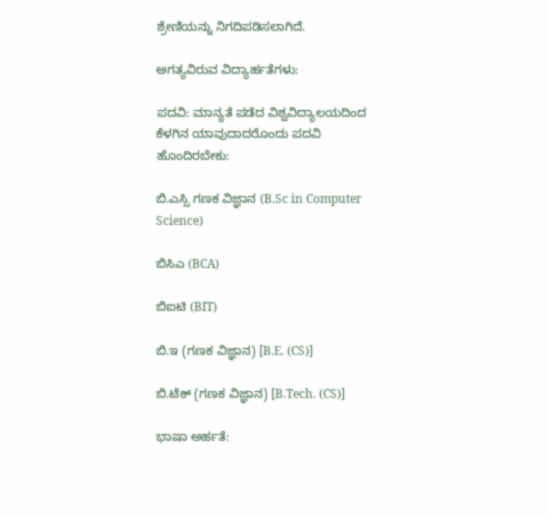ಶ್ರೇಣಿಯನ್ನು ನಿಗದಿಪಡಿಸಲಾಗಿದೆ.

ಅಗತ್ಯವಿರುವ ವಿದ್ಯಾರ್ಹತೆಗಳು:

ಪದವಿ: ಮಾನ್ಯತೆ ಪಡೆದ ವಿಶ್ವವಿದ್ಯಾಲಯದಿಂದ ಕೆಳಗಿನ ಯಾವುದಾದರೊಂದು ಪದವಿ ಹೊಂದಿರಬೇಕು:

ಬಿ.ಎಸ್ಸಿ ಗಣಕ ವಿಜ್ಞಾನ (B.Sc in Computer Science)

ಬಿಸಿಎ (BCA)

ಬಿಐಟಿ (BIT)

ಬಿ.ಇ (ಗಣಕ ವಿಜ್ಞಾನ) [B.E. (CS)]

ಬಿ.ಟೆಕ್ (ಗಣಕ ವಿಜ್ಞಾನ) [B.Tech. (CS)]

ಭಾಷಾ ಅರ್ಹತೆ: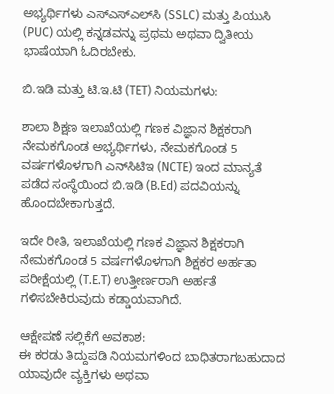ಅಭ್ಯರ್ಥಿಗಳು ಎಸ್‌ಎಸ್‌ಎಲ್‌ಸಿ (SSLC) ಮತ್ತು ಪಿಯುಸಿ (PUC) ಯಲ್ಲಿ ಕನ್ನಡವನ್ನು ಪ್ರಥಮ ಅಥವಾ ದ್ವಿತೀಯ ಭಾಷೆಯಾಗಿ ಓದಿರಬೇಕು.

ಬಿ.ಇಡಿ ಮತ್ತು ಟಿ.ಇ.ಟಿ (TET) ನಿಯಮಗಳು:

ಶಾಲಾ ಶಿಕ್ಷಣ ಇಲಾಖೆಯಲ್ಲಿ ಗಣಕ ವಿಜ್ಞಾನ ಶಿಕ್ಷಕರಾಗಿ ನೇಮಕಗೊಂಡ ಅಭ್ಯರ್ಥಿಗಳು, ನೇಮಕಗೊಂಡ 5 ವರ್ಷಗಳೊಳಗಾಗಿ ಎನ್‌ಸಿಟಿಇ (NCTE) ಇಂದ ಮಾನ್ಯತೆ ಪಡೆದ ಸಂಸ್ಥೆಯಿಂದ ಬಿ.ಇಡಿ (B.Ed) ಪದವಿಯನ್ನು ಹೊಂದಬೇಕಾಗುತ್ತದೆ.

ಇದೇ ರೀತಿ, ಇಲಾಖೆಯಲ್ಲಿ ಗಣಕ ವಿಜ್ಞಾನ ಶಿಕ್ಷಕರಾಗಿ ನೇಮಕಗೊಂಡ 5 ವರ್ಷಗಳೊಳಗಾಗಿ ಶಿಕ್ಷಕರ ಅರ್ಹತಾ ಪರೀಕ್ಷೆಯಲ್ಲಿ (T.E.T) ಉತ್ತೀರ್ಣರಾಗಿ ಅರ್ಹತೆ ಗಳಿಸಬೇಕಿರುವುದು ಕಡ್ಡಾಯವಾಗಿದೆ.

ಆಕ್ಷೇಪಣೆ ಸಲ್ಲಿಕೆಗೆ ಅವಕಾಶ:
ಈ ಕರಡು ತಿದ್ದುಪಡಿ ನಿಯಮಗಳಿಂದ ಬಾಧಿತರಾಗಬಹುದಾದ ಯಾವುದೇ ವ್ಯಕ್ತಿಗಳು ಅಥವಾ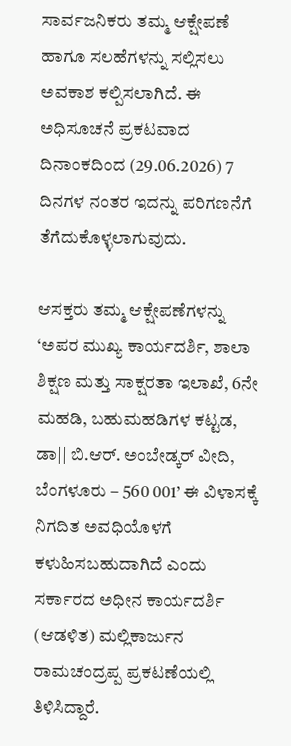ಸಾರ್ವಜನಿಕರು ತಮ್ಮ ಆಕ್ಷೇಪಣೆ ಹಾಗೂ ಸಲಹೆಗಳನ್ನು ಸಲ್ಲಿಸಲು ಅವಕಾಶ ಕಲ್ಪಿಸಲಾಗಿದೆ. ಈ ಅಧಿಸೂಚನೆ ಪ್ರಕಟವಾದ ದಿನಾಂಕದಿಂದ (29.06.2026) 7 ದಿನಗಳ ನಂತರ ಇದನ್ನು ಪರಿಗಣನೆಗೆ ತೆಗೆದುಕೊಳ್ಳಲಾಗುವುದು.

ಆಸಕ್ತರು ತಮ್ಮ ಆಕ್ಷೇಪಣೆಗಳನ್ನು ‘ಅಪರ ಮುಖ್ಯ ಕಾರ್ಯದರ್ಶಿ, ಶಾಲಾ ಶಿಕ್ಷಣ ಮತ್ತು ಸಾಕ್ಷರತಾ ಇಲಾಖೆ, 6ನೇ ಮಹಡಿ, ಬಹುಮಹಡಿಗಳ ಕಟ್ಟಡ, ಡಾ|| ಬಿ.ಆರ್. ಅಂಬೇಡ್ಕರ್ ವೀದಿ, ಬೆಂಗಳೂರು – 560 001’ ಈ ವಿಳಾಸಕ್ಕೆ ನಿಗದಿತ ಅವಧಿಯೊಳಗೆ ಕಳುಹಿಸಬಹುದಾಗಿದೆ ಎಂದು ಸರ್ಕಾರದ ಅಧೀನ ಕಾರ್ಯದರ್ಶಿ (ಆಡಳಿತ) ಮಲ್ಲಿಕಾರ್ಜುನ ರಾಮಚಂದ್ರಪ್ಪ ಪ್ರಕಟಣೆಯಲ್ಲಿ ತಿಳಿಸಿದ್ದಾರೆ.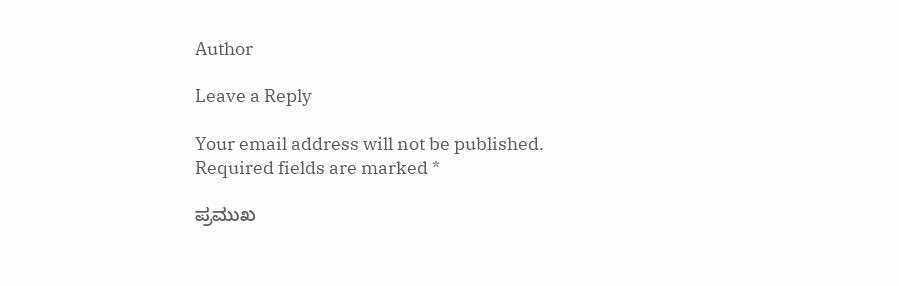Author

Leave a Reply

Your email address will not be published. Required fields are marked *

ಪ್ರಮುಖ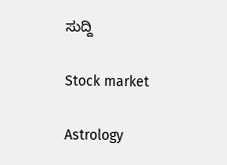ಸುದ್ದಿ

Stock market

Astrology